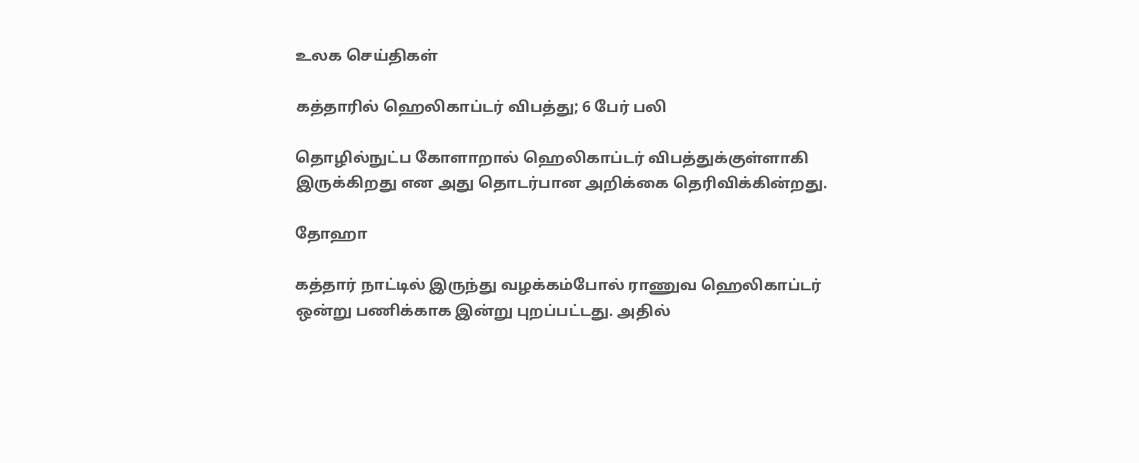உலக செய்திகள்

கத்தாரில் ஹெலிகாப்டர் விபத்து; 6 பேர் பலி

தொழில்நுட்ப கோளாறால் ஹெலிகாப்டர் விபத்துக்குள்ளாகி இருக்கிறது என அது தொடர்பான அறிக்கை தெரிவிக்கின்றது.

தோஹா

கத்தார் நாட்டில் இருந்து வழக்கம்போல் ராணுவ ஹெலிகாப்டர் ஒன்று பணிக்காக இன்று புறப்பட்டது. அதில்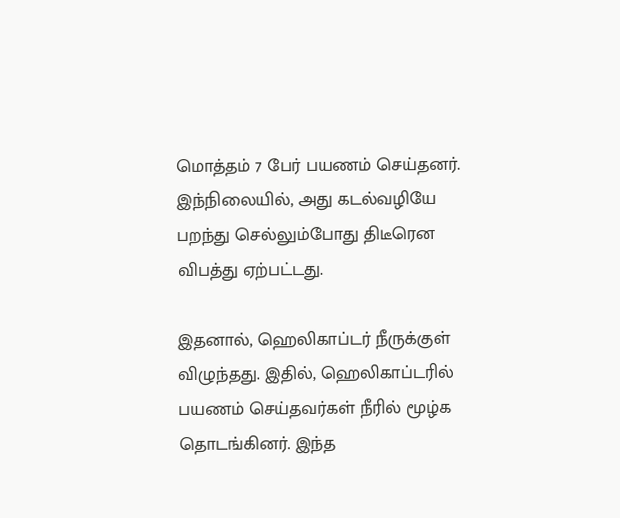மொத்தம் 7 பேர் பயணம் செய்தனர். இந்நிலையில், அது கடல்வழியே பறந்து செல்லும்போது திடீரென விபத்து ஏற்பட்டது.

இதனால், ஹெலிகாப்டர் நீருக்குள் விழுந்தது. இதில், ஹெலிகாப்டரில் பயணம் செய்தவர்கள் நீரில் மூழ்க தொடங்கினர். இந்த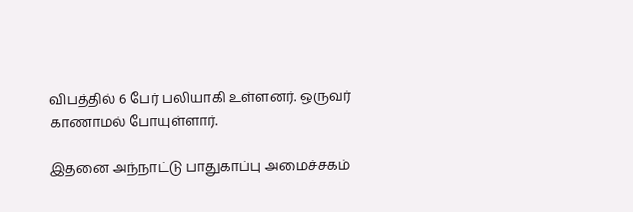விபத்தில் 6 பேர் பலியாகி உள்ளனர். ஒருவர் காணாமல் போயுள்ளார்.

இதனை அந்நாட்டு பாதுகாப்பு அமைச்சகம்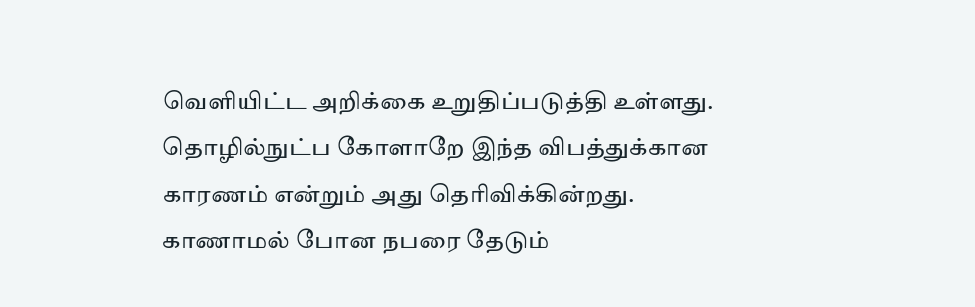வெளியிட்ட அறிக்கை உறுதிப்படுத்தி உள்ளது. தொழில்நுட்ப கோளாறே இந்த விபத்துக்கான காரணம் என்றும் அது தெரிவிக்கின்றது. காணாமல் போன நபரை தேடும்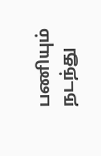பணியும் நடந்து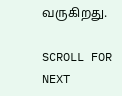வருகிறது.

SCROLL FOR NEXT